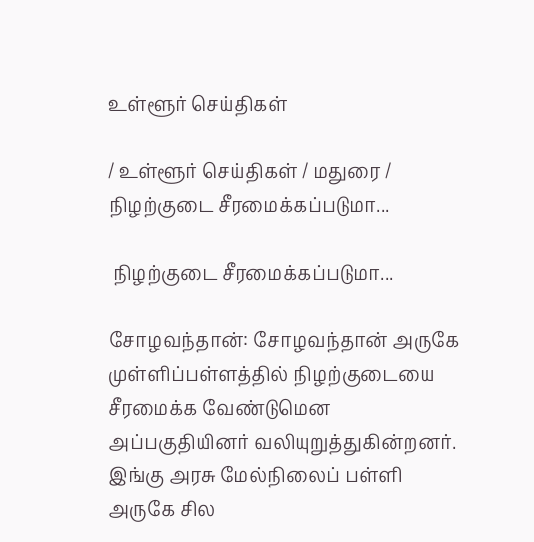உள்ளூர் செய்திகள்

/ உள்ளூர் செய்திகள் / மதுரை /  நிழற்குடை சீரமைக்கப்படுமா...

 நிழற்குடை சீரமைக்கப்படுமா...

சோழவந்தான்: சோழவந்தான் அருகே முள்ளிப்பள்ளத்தில் நிழற்குடையை சீரமைக்க வேண்டுமென அப்பகுதியினர் வலியுறுத்துகின்றனர். இங்கு அரசு மேல்நிலைப் பள்ளி அருகே சில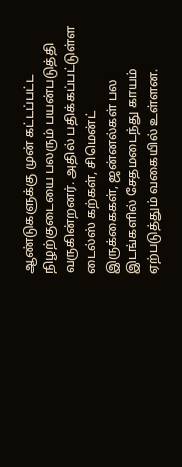ஆண்டுகளுக்கு முன் கட்டப்பட்ட நிழற்குடையை பலரும் பயன்படுத்தி வருகின்றனர். அதில் பதிக்கப்பட்டுள்ள டைல்ஸ் கற்கள், சிமென்ட் இருக்கைகள், ஜன்னல்கள் பல இடங்களில் சேதமடைந்து காயம் ஏற்படுத்தும் வகையில் உள்ளன.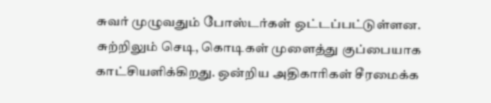சுவர் முழுவதும் போஸ்டர்கள் ஒட்டப்பட்டுள்ளன. சுற்றிலும் செடி, கொடிகள் முளைத்து குப்பையாக காட்சியளிக்கிறது. ஒன்றிய அதிகாரிகள் சீரமைக்க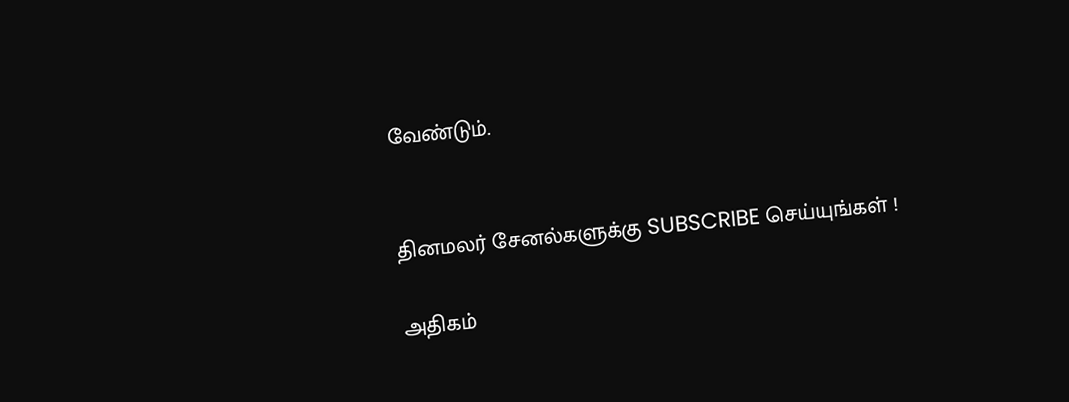வேண்டும்.


தினமலர் சேனல்களுக்கு SUBSCRIBE செய்யுங்கள் !

அதிகம்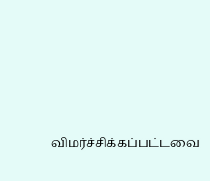விமர்ச்சிக்கப்பட்டவை